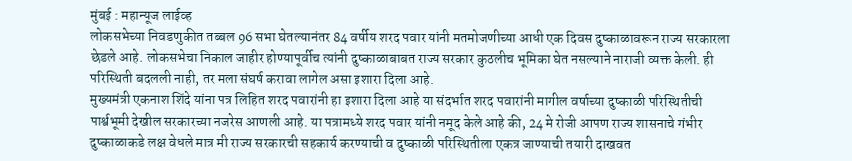मुंबई : महान्यूज लाईव्ह
लोकसभेच्या निवडणुकीत तब्बल 96 सभा घेतल्यानंतर 84 वर्षीय शरद पवार यांनी मतमोजणीच्या आधी एक दिवस दुष्काळावरून राज्य सरकारला छेडले आहे. लोकसभेचा निकाल जाहीर होण्यापूर्वीच त्यांनी दुष्काळाबाबत राज्य सरकार कुठलीच भूमिका घेत नसल्याने नाराजी व्यक्त केली. ही परिस्थिती बदलली नाही, तर मला संघर्ष करावा लागेल असा इशारा दिला आहे.
मुख्यमंत्री एकनाश शिंदे यांना पत्र लिहित शरद पवारांनी हा इशारा दिला आहे या संदर्भात शरद पवारांनी मागील वर्षाच्या दुष्काळी परिस्थितीची पार्श्वभूमी देखील सरकारच्या नजरेस आणली आहे. या पत्रामध्ये शरद पवार यांनी नमूद केले आहे की, 24 मे रोजी आपण राज्य शासनाचे गंभीर दुष्काळाकडे लक्ष वेधले मात्र मी राज्य सरकारची सहकार्य करण्याची व दुष्काळी परिस्थितीला एकत्र जाण्याची तयारी दाखवत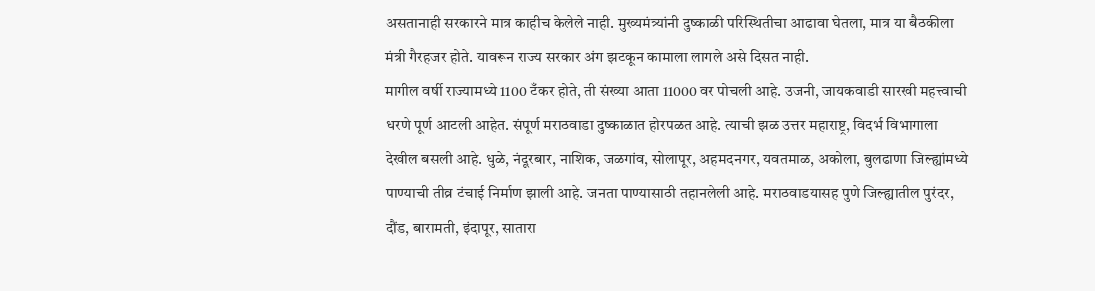असतानाही सरकारने मात्र काहीच केलेले नाही. मुख्यमंत्र्यांनी दुष्काळी परिस्थितीचा आढावा घेतला, मात्र या बैठकीला मंत्री गैरहजर होते. यावरून राज्य सरकार अंग झटकून कामाला लागले असे दिसत नाही.
मागील वर्षी राज्यामध्ये 1100 टँकर होते, ती संख्या आता 11000 वर पोचली आहे. उजनी, जायकवाडी सारखी महत्त्वाची धरणे पूर्ण आटली आहेत. संपूर्ण मराठवाडा दुष्काळात होरपळत आहे. त्याची झळ उत्तर महाराष्ट्र, विदर्भ विभागाला देखील बसली आहे. धुळे, नंदूरबार, नाशिक, जळगांव, सोलापूर, अहमदनगर, यवतमाळ, अकोला, बुलढाणा जिल्ह्यांमध्ये पाण्याची तीव्र टंचाई निर्माण झाली आहे. जनता पाण्यासाठी तहानलेली आहे. मराठवाडयासह पुणे जिल्ह्यातील पुरंदर, दौंड, बारामती, इंदापूर, सातारा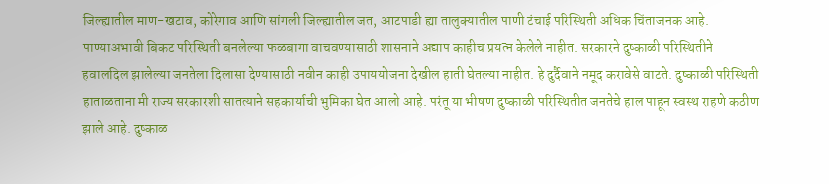जिल्ह्यातील माण-खटाव, कोरेगाव आणि सांगली जिल्ह्यातील जत, आटपाडी ह्या तालुक्यातील पाणी टंचाई परिस्थिती अधिक चिंताजनक आहे.
पाण्याअभावी बिकट परिस्थिती बनलेल्या फळबागा वाचवण्यासाठी शासनाने अद्याप काहीच प्रयत्न केलेले नाहीत. सरकारने दुष्काळी परिस्थितीने हवालदिल झालेल्या जनतेला दिलासा देण्यासाठी नवीन काही उपाययोजना देखील हाती घेतल्या नाहीत. हे दुर्दैवाने नमूद करावेसे वाटते. दुष्काळी परिस्थिती हाताळताना मी राज्य सरकारशी सातत्याने सहकार्याची भुमिका घेत आलो आहे. परंतू या भीषण दुष्काळी परिस्थितीत जनतेचे हाल पाहून स्वस्थ राहणे कठीण झाले आहे. दुष्काळ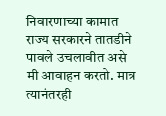निवारणाच्या कामात राज्य सरकारने तातडीने पावले उचलावीत असे मी आवाहन करतो. मात्र त्यानंतरही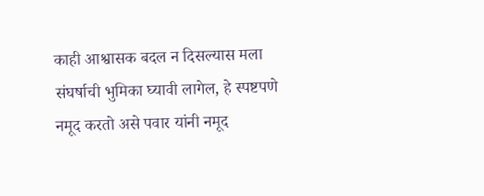काही आश्वासक बदल न दिसल्यास मला संघर्षाची भुमिका घ्यावी लागेल, हे स्पष्टपणे नमूद करतो असे पवार यांनी नमूद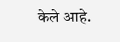केले आहे.